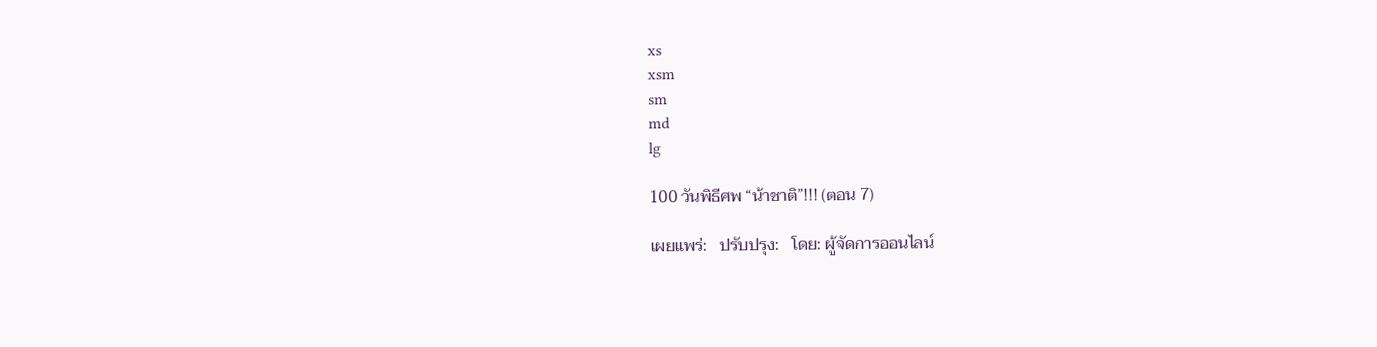xs
xsm
sm
md
lg

100 วันพิธีศพ “น้าชาติ”!!! (ตอน 7)

เผยแพร่:   ปรับปรุง:   โดย: ผู้จัดการออนไลน์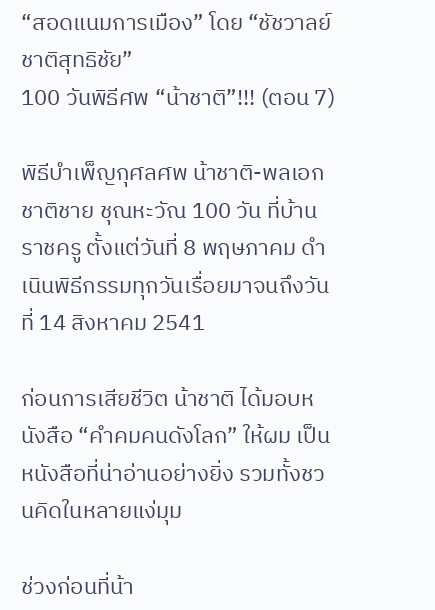“สอดแนมการเมือง” โดย “ชัชวาลย์ ชาติสุทธิชัย”
100 วันพิธีศพ “น้าชาติ”!!! (ตอน 7)

พิธีบำเพ็ญกุศลศพ น้าชาติ-พลเอกชาติชาย ชุณหะวัณ 100 วัน ที่บ้านราชครู ตั้งแต่วันที่ 8 พฤษภาคม ดำเนินพิธีกรรมทุกวันเรื่อยมาจนถึงวันที่ 14 สิงหาคม 2541

ก่อนการเสียชีวิต น้าชาติ ได้มอบหนังสือ “คำคมคนดังโลก” ให้ผม เป็นหนังสือที่น่าอ่านอย่างยิ่ง รวมทั้งชวนคิดในหลายแง่มุม

ช่วงก่อนที่น้า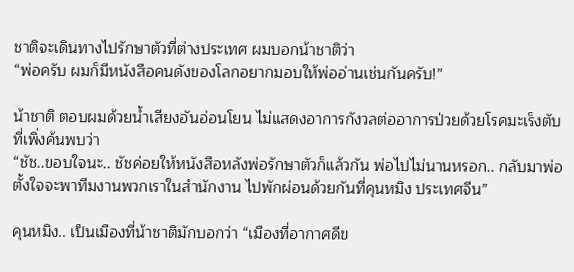ชาติจะเดินทางไปรักษาตัวที่ต่างประเทศ ผมบอกน้าชาติว่า
“พ่อครับ ผมก็มีหนังสือคนดังของโลกอยากมอบให้พ่ออ่านเช่นกันครับ!”

น้าชาติ ตอบผมด้วยน้ำเสียงอันอ่อนโยน ไม่แสดงอาการกังวลต่ออาการป่วยด้วยโรคมะเร็งตับที่เพิ่งค้นพบว่า
“ชัช..ขอบใจนะ.. ชัชค่อยให้หนังสือหลังพ่อรักษาตัวก็แล้วกัน พ่อไปไม่นานหรอก.. กลับมาพ่อตั้งใจจะพาทีมงานพวกเราในสำนักงาน ไปพักผ่อนด้วยกันที่คุนหมิง ประเทศจีน”

คุนหมิง.. เป็นเมืองที่น้าชาติมักบอกว่า “เมืองที่อากาศดีข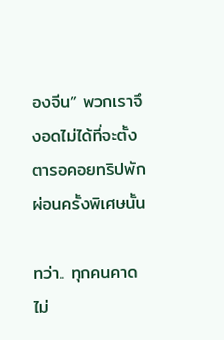องจีน” พวกเราจึงอดไม่ได้ที่จะตั้งตารอคอยทริปพักผ่อนครั้งพิเศษนั้น

ทว่า.. ทุกคนคาดไม่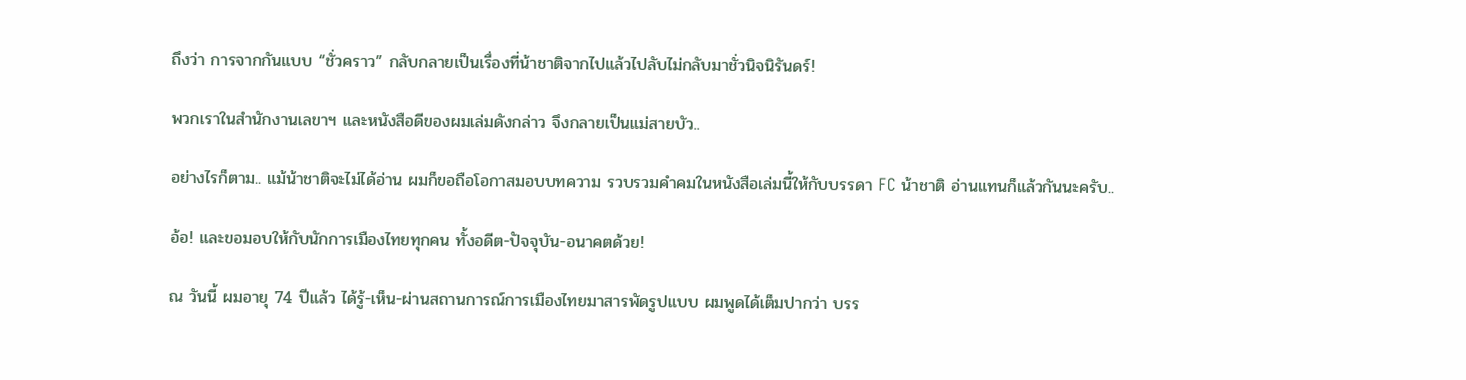ถึงว่า การจากกันแบบ “ชั่วคราว” กลับกลายเป็นเรื่องที่น้าชาติจากไปแล้วไปลับไม่กลับมาชั่วนิจนิรันดร์!

พวกเราในสำนักงานเลขาฯ และหนังสือดีของผมเล่มดังกล่าว จึงกลายเป็นแม่สายบัว..

อย่างไรก็ตาม.. แม้น้าชาติจะไม่ได้อ่าน ผมก็ขอถือโอกาสมอบบทความ รวบรวมคำคมในหนังสือเล่มนี้ให้กับบรรดา FC น้าชาติ อ่านแทนก็แล้วกันนะครับ..

อ้อ! และขอมอบให้กับนักการเมืองไทยทุกคน ทั้งอดีต-ปัจจุบัน-อนาคตด้วย!

ณ วันนี้ ผมอายุ 74 ปีแล้ว ได้รู้-เห็น-ผ่านสถานการณ์การเมืองไทยมาสารพัดรูปแบบ ผมพูดได้เต็มปากว่า บรร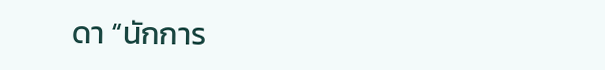ดา “นักการ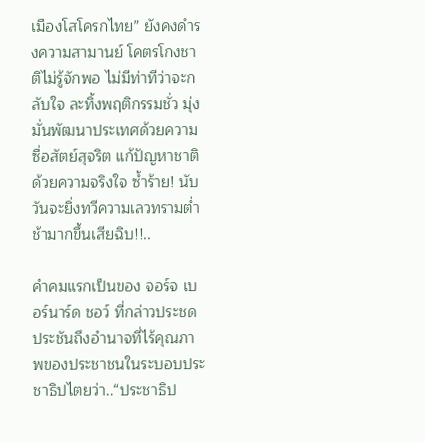เมืองโสโครกไทย” ยังคงดำรงความสามานย์ โคตรโกงชาติไม่รู้จักพอ ไม่มีท่าทีว่าจะกลับใจ ละทิ้งพฤติกรรมชั่ว มุ่งมั่นพัฒนาประเทศด้วยความซื่อสัตย์สุจริต แก้ปัญหาชาติด้วยความจริงใจ ซ้ำร้าย! นับวันจะยิ่งทวีความเลวทรามต่ำช้ามากขึ้นเสียฉิบ!!..

คำคมแรกเป็นของ จอร์จ เบอร์นาร์ด ชอว์ ที่กล่าวประชดประชันถึงอำนาจที่ไร้คุณภาพของประชาชนในระบอบประชาธิปไตยว่า..“ประชาธิป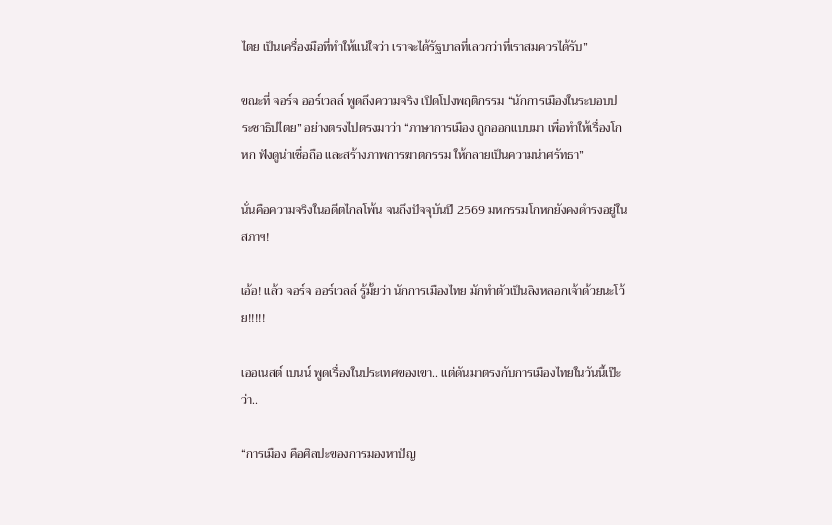ไตย เป็นเครื่องมือที่ทำให้แน่ใจว่า เราจะได้รัฐบาลที่เลวกว่าที่เราสมควรได้รับ”

ขณะที่ จอร์จ ออร์เวลล์ พูดถึงความจริง เปิดโปงพฤติกรรม “นักการเมืองในระบอบประชาธิปไตย” อย่างตรงไปตรงมาว่า “ภาษาการเมือง ถูกออกแบบมา เพื่อทำให้เรื่องโกหก ฟังดูน่าเชื่อถือ และสร้างภาพการฆาตกรรม ให้กลายเป็นความน่าศรัทธา”

นั่นคือความจริงในอดีตไกลโพ้น จนถึงปัจจุบันปี 2569 มหกรรมโกหกยังคงดำรงอยู่ในสภาฯ!

เอ้อ! แล้ว จอร์จ ออร์เวลล์ รู้มั้ยว่า นักการเมืองไทย มักทำตัวเป็นลิงหลอกเจ้าด้วยนะโว้ย!!!!!

เออเนสต์ เบนน์ พูดเรื่องในประเทศของเขา.. แต่ดันมาตรงกับการเมืองไทยในวันนี้เป๊ะว่า..

“การเมือง คือศิลปะของการมองหาปัญ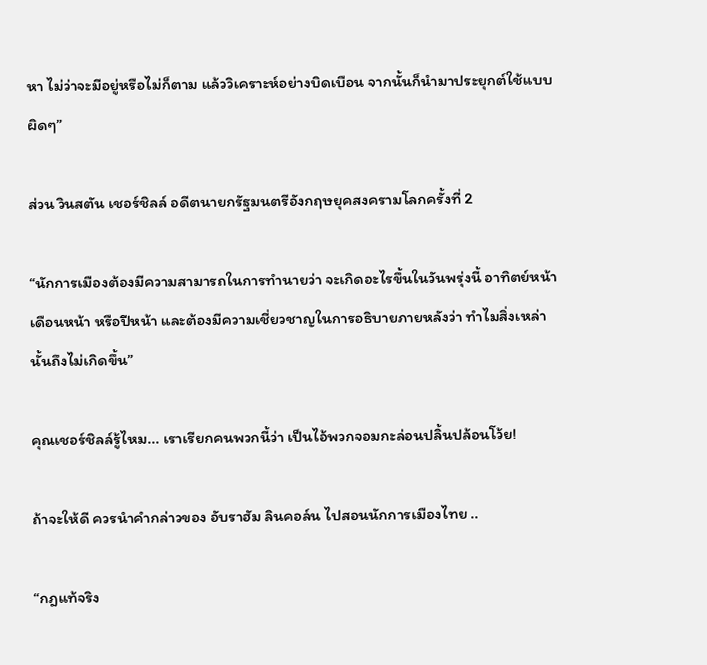หา ไม่ว่าจะมีอยู่หรือไม่ก็ตาม แล้ววิเคราะห์อย่างบิดเบือน จากนั้นก็นำมาประยุกต์ใช้แบบผิดๆ”

ส่วน วินสตัน เชอร์ชิลล์ อดีตนายกรัฐมนตรีอังกฤษยุคสงครามโลกครั้งที่ 2

“นักการเมืองต้องมีความสามารถในการทำนายว่า จะเกิดอะไรขึ้นในวันพรุ่งนี้ อาทิตย์หน้า เดือนหน้า หรือปีหน้า และต้องมีความเชี่ยวชาญในการอธิบายภายหลังว่า ทำไมสิ่งเหล่านั้นถึงไม่เกิดขึ้น”

คุณเชอร์ชิลล์รู้ไหม... เราเรียกคนพวกนี้ว่า เป็นไอ้พวกจอมกะล่อนปลิ้นปล้อนโว้ย!

ถ้าจะให้ดี ควรนำคำกล่าวของ อับราฮัม ลินคอล์น ไปสอนนักการเมืองไทย ..

“กฎแท้จริง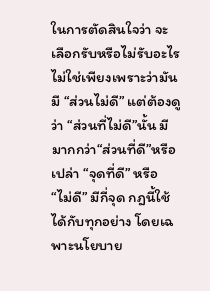ในการตัดสินใจว่า จะเลือกรับหรือไม่รับอะไร ไม่ใช่เพียงเพราะว่ามันมี “ส่วนไม่ดี” แต่ต้องดูว่า “ส่วนที่ไม่ดี”นั้น มีมากกว่า“ส่วนที่ดี”หรือเปล่า “จุดที่ดี” หรือ “ไม่ดี” มีกี่จุด กฎนี้ใช้ได้กับทุกอย่าง โดยเฉพาะนโยบาย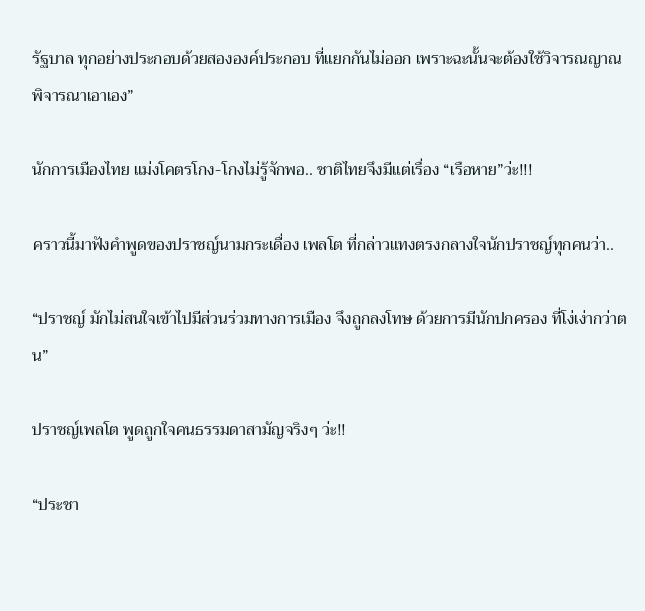รัฐบาล ทุกอย่างประกอบด้วยสององค์ประกอบ ที่แยกกันไม่ออก เพราะฉะนั้นจะต้องใช้วิจารณญาณพิจารณาเอาเอง”

นักการเมืองไทย แม่งโคตรโกง-โกงไม่รู้จักพอ.. ชาติไทยจึงมีแต่เรื่อง “เรือหาย”ว่ะ!!!

คราวนี้มาฟังคำพูดของปราชญ์นามกระเดื่อง เพลโต ที่กล่าวแทงตรงกลางใจนักปราชญ์ทุกคนว่า..

“ปราชญ์ มักไม่สนใจเข้าไปมีส่วนร่วมทางการเมือง จึงถูกลงโทษ ด้วยการมีนักปกครอง ที่โง่เง่ากว่าตน”

ปราชญ์เพลโต พูดถูกใจคนธรรมดาสามัญจริงๆ ว่ะ!!

“ประชา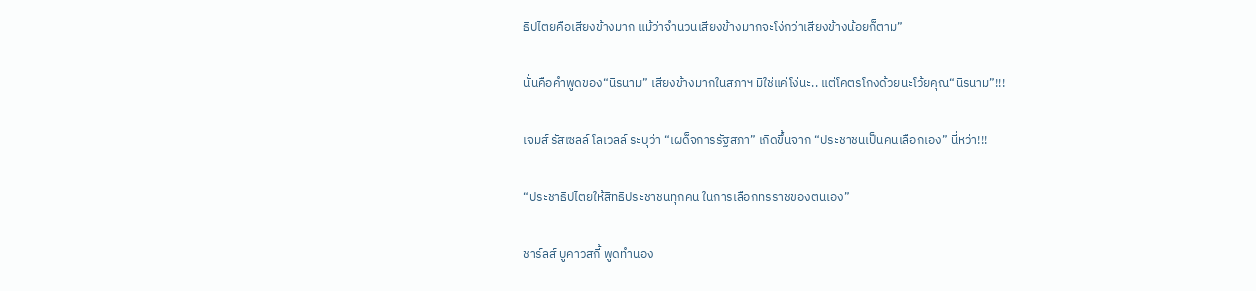ธิปไตยคือเสียงข้างมาก แม้ว่าจำนวนเสียงข้างมากจะโง่กว่าเสียงข้างน้อยก็ตาม”

นั่นคือคำพูดของ“นิรนาม” เสียงข้างมากในสภาฯ มิใช่แค่โง่นะ.. แต่โคตรโกงด้วยนะโว้ยคุณ“นิรนาม”!!!

เจมส์ รัสเซลล์ โลเวลล์ ระบุว่า “เผด็จการรัฐสภา” เกิดขึ้นจาก “ประชาชนเป็นคนเลือกเอง” นี่หว่า!!!

“ประชาธิปไตยให้สิทธิประชาชนทุกคน ในการเลือกทรราชของตนเอง”

ชาร์ลส์ บูคาวสกี้ พูดทำนอง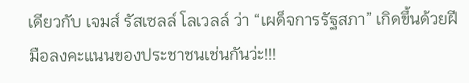เดียวกับ เจมส์ รัสเซลล์ โลเวลล์ ว่า “เผด็จการรัฐสภา” เกิดขึ้นด้วยฝีมือลงคะแนนของประชาชนเช่นกันว่ะ!!!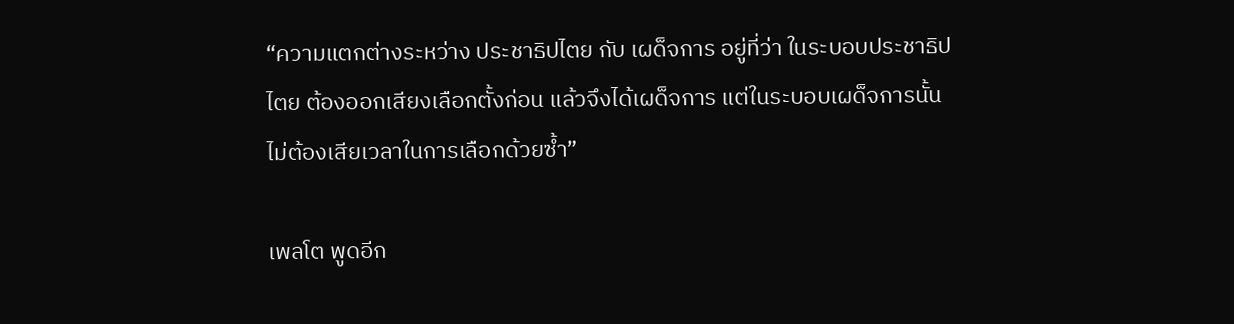“ความแตกต่างระหว่าง ประชาธิปไตย กับ เผด็จการ อยู่ที่ว่า ในระบอบประชาธิปไตย ต้องออกเสียงเลือกตั้งก่อน แล้วจึงได้เผด็จการ แต่ในระบอบเผด็จการนั้น ไม่ต้องเสียเวลาในการเลือกด้วยซ้ำ”

เพลโต พูดอีก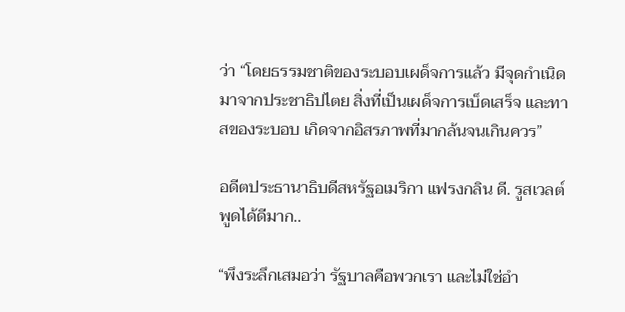ว่า “โดยธรรมชาติของระบอบเผด็จการแล้ว มีจุดกำเนิดมาจากประชาธิปไตย สิ่งที่เป็นเผด็จการเบ็ดเสร็จ และทาสของระบอบ เกิดจากอิสรภาพที่มากล้นจนเกินควร”

อดีตประธานาธิบดีสหรัฐอเมริกา แฟรงกลิน ดี. รูสเวลต์ พูดได้ดีมาก..

“พึงระลึกเสมอว่า รัฐบาลคือพวกเรา และไม่ใช่อำ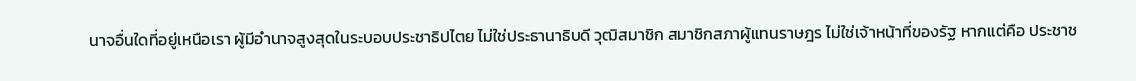นาจอื่นใดที่อยู่เหนือเรา ผู้มีอำนาจสูงสุดในระบอบประชาธิปไตย ไม่ใช่ประธานาธิบดี วุฒิสมาชิก สมาชิกสภาผู้แทนราษฎร ไม่ใช่เจ้าหน้าที่ของรัฐ หากแต่คือ ประชาช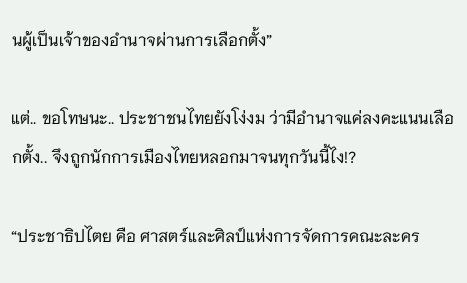นผู้เป็นเจ้าของอำนาจผ่านการเลือกตั้ง”

แต่.. ขอโทษนะ.. ประชาชนไทยยังโง่งม ว่ามีอำนาจแค่ลงคะแนนเลือกตั้ง.. จึงถูกนักการเมืองไทยหลอกมาจนทุกวันนี้ไง!?

“ประชาธิปไตย คือ ศาสตร์และศิลป์แห่งการจัดการคณะละคร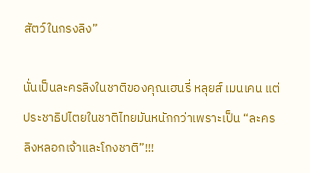สัตว์ในกรงลิง”

นั่นเป็นละครลิงในชาติของคุณเฮนรี่ หลุยส์ เมนเคน แต่ประชาธิปไตยในชาติไทยมันหนักกว่าเพราะเป็น “ละครลิงหลอกเจ้าและโกงชาติ”!!!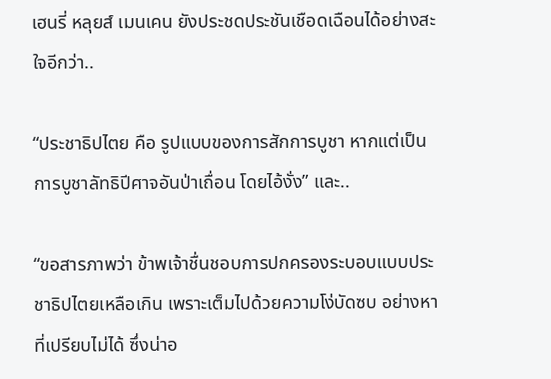เฮนรี่ หลุยส์ เมนเคน ยังประชดประชันเชือดเฉือนได้อย่างสะใจอีกว่า..

“ประชาธิปไตย คือ รูปแบบของการสักการบูชา หากแต่เป็นการบูชาลัทธิปีศาจอันป่าเถื่อน โดยไอ้งั่ง” และ..

“ขอสารภาพว่า ข้าพเจ้าชื่นชอบการปกครองระบอบแบบประชาธิปไตยเหลือเกิน เพราะเต็มไปด้วยความโง่บัดซบ อย่างหาที่เปรียบไม่ได้ ซึ่งน่าอ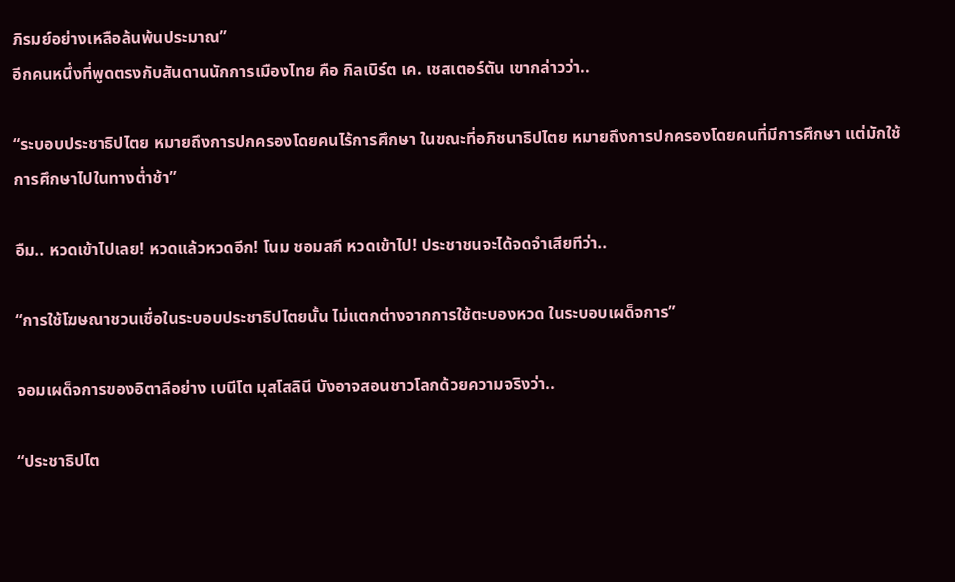ภิรมย์อย่างเหลือล้นพ้นประมาณ”
อีกคนหนึ่งที่พูดตรงกับสันดานนักการเมืองไทย คือ กิลเบิร์ต เค. เชสเตอร์ตัน เขากล่าวว่า..

“ระบอบประชาธิปไตย หมายถึงการปกครองโดยคนไร้การศึกษา ในขณะที่อภิชนาธิปไตย หมายถึงการปกครองโดยคนที่มีการศึกษา แต่มักใช้การศึกษาไปในทางต่ำช้า”

อืม.. หวดเข้าไปเลย! หวดแล้วหวดอีก! โนม ชอมสกี หวดเข้าไป! ประชาชนจะได้จดจำเสียทีว่า..

“การใช้โฆษณาชวนเชื่อในระบอบประชาธิปไตยนั้น ไม่แตกต่างจากการใช้ตะบองหวด ในระบอบเผด็จการ”

จอมเผด็จการของอิตาลีอย่าง เบนีโต มุสโสลินี บังอาจสอนชาวโลกด้วยความจริงว่า..

“ประชาธิปไต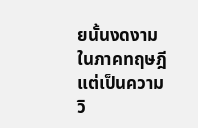ยนั้นงดงามในภาคทฤษฎี แต่เป็นความวิ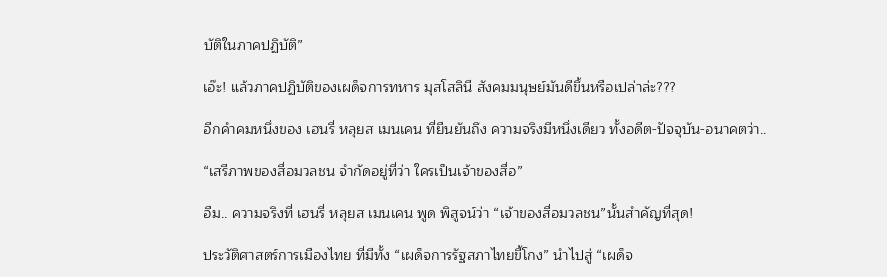บัติในภาคปฏิบัติ”

เอ๊ะ! แล้วภาคปฏิบัติของเผด็จการทหาร มุสโสลินี สังคมมนุษย์มันดีขึ้นหรือเปล่าล่ะ???

อีกคำคมหนึ่งของ เฮนรี่ หลุยส เมนเคน ที่ยืนยันถึง ความจริงมีหนึ่งเดียว ทั้งอดีต-ปัจจุบัน-อนาคตว่า..

“เสรีภาพของสื่อมวลชน จำกัดอยู่ที่ว่า ใครเป็นเจ้าของสื่อ”

อืม.. ความจริงที่ เฮนรี่ หลุยส เมนเคน พูด พิสูจน์ว่า “เจ้าของสื่อมวลชน”นั้นสำคัญที่สุด!

ประวัติศาสตร์การเมืองไทย ที่มีทั้ง “เผด็จการรัฐสภาไทยขี้โกง” นำไปสู่ “เผด็จ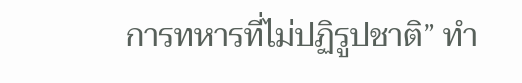การทหารที่ไม่ปฏิรูปชาติ” ทำ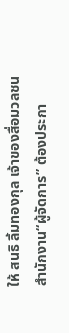ให้ สนธิ ลิ้มทองกุล เจ้าของสื่อมวลชน สำนักงาน“ผู้จัดการ” ต้องประกา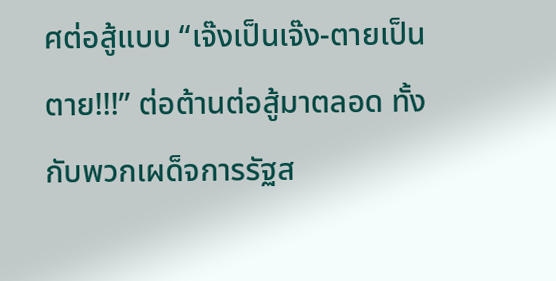ศต่อสู้แบบ “เจ๊งเป็นเจ๊ง-ตายเป็นตาย!!!” ต่อต้านต่อสู้มาตลอด ทั้งกับพวกเผด็จการรัฐส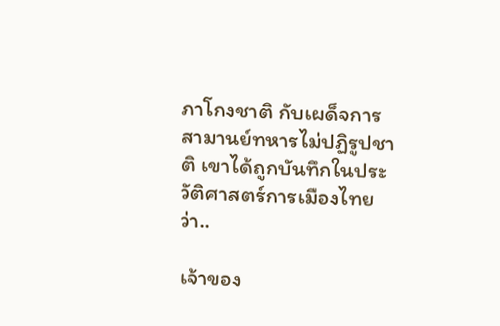ภาโกงชาติ กับเผด็จการสามานย์ทหารไม่ปฏิรูปชาติ เขาได้ถูกบันทึกในประวัติศาสตร์การเมืองไทยว่า..

เจ้าของ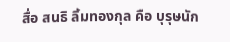สื่อ สนธิ ลิ้มทองกุล คือ บุรุษนัก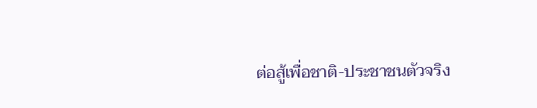ต่อสู้เพื่อชาติ-ประชาชนตัวจริง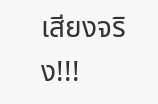เสียงจริง!!!